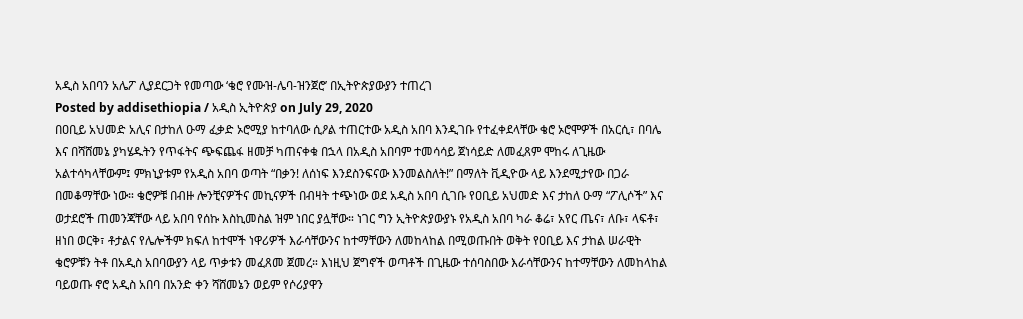አዲስ አበባን አሌፖ ሊያደርጋት የመጣው ‘ቄሮ የሙዝ-ሌባ-ዝንጀሮ’ በኢትዮጵያውያን ተጠረገ
Posted by addisethiopia / አዲስ ኢትዮጵያ on July 29, 2020
በዐቢይ አህመድ አሊና በታከለ ዑማ ፈቃድ ኦሮሚያ ከተባለው ሲዖል ተጠርተው አዲስ አበባ እንዲገቡ የተፈቀደላቸው ቄሮ ኦሮሞዎች በአርሲ፣ በባሌ እና በሻሸመኔ ያካሄዱትን የጥፋትና ጭፍጨፋ ዘመቻ ካጠናቀቁ በኋላ በአዲስ አበባም ተመሳሳይ ጀነሳይድ ለመፈጸም ሞከሩ ለጊዜው አልተሳካላቸውም፤ ምክኒያቱም የአዲስ አበባ ወጣት “በቃን! ለሰነፍ እንደስንፍናው እንመልስለት!” በማለት ቪዲዮው ላይ እንደሚታየው በጋራ በመቆማቸው ነው። ቄሮዎቹ በብዙ ሎንቺናዎችና መኪናዎች በብዛት ተጭነው ወደ አዲስ አበባ ሲገቡ የዐቢይ አህመድ እና ታከለ ዑማ “ፖሊሶች” እና ወታደሮች ጠመንጃቸው ላይ አበባ የሰኩ እስኪመስል ዝም ነበር ያሏቸው። ነገር ግን ኢትዮጵያውያኑ የአዲስ አበባ ካራ ቆሬ፣ አየር ጤና፣ ለቡ፣ ላፍቶ፣ ዘነበ ወርቅ፣ ቶታልና የሌሎችም ክፍለ ከተሞች ነዋሪዎች እራሳቸውንና ከተማቸውን ለመከላከል በሚወጡበት ወቅት የዐቢይ እና ታከል ሠራዊት ቄሮዎቹን ትቶ በአዲስ አበባውያን ላይ ጥቃቱን መፈጸመ ጀመረ። እነዚህ ጀግኖች ወጣቶች በጊዜው ተሰባስበው እራሳቸውንና ከተማቸውን ለመከላከል ባይወጡ ኖሮ አዲስ አበባ በአንድ ቀን ሻሸመኔን ወይም የሶሪያዋን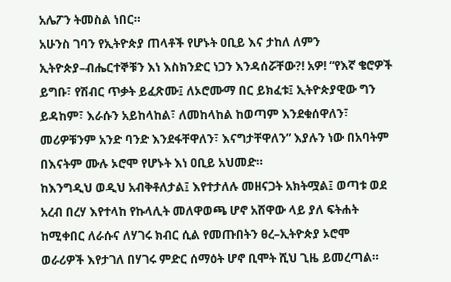አሌፖን ትመስል ነበር።
አሁንስ ገባን የኢትዮጵያ ጠላቶች የሆኑት ዐቢይ እና ታከለ ለምን ኢትዮጵያ–ብሔርተኞቹን እነ እስክንድር ነጋን እንዳሰሯቸው?! አዎ! “የእኛ ቄሮዎች ይግቡ፣ የሽብር ጥቃት ይፈጽሙ፤ ለኦሮሙማ በር ይክፈቱ፤ ኢትዮጵያዊው ግን ይዳከም፣ እራሱን አይከላከል፣ ለመከላከል ከወጣም እንደቁሰዋለን፣ መሪዎቹንም አንድ ባንድ እንደፋቸዋለን፣ እናግታቸዋለን” እያሉን ነው በአባትም በእናትም ሙሉ ኦሮሞ የሆኑት እነ ዐቢይ አህመድ።
ከእንግዲህ ወዲህ አብቅቶለታል፤ እየተታለሉ መዘናጋት አክትሟል፤ ወጣቱ ወደ አረብ በረሃ እየተላከ የኩላሊት መለዋወጫ ሆኖ አሸዋው ላይ ያለ ፍትሐት ከሚቀበር ለራሱና ለሃገሩ ክብር ሲል የመጡበትን ፀረ–ኢትዮጵያ ኦሮሞ ወራሪዎች እየታገለ በሃገሩ ምድር ሰማዕት ሆኖ ቢሞት ሺህ ጊዜ ይመረጣል።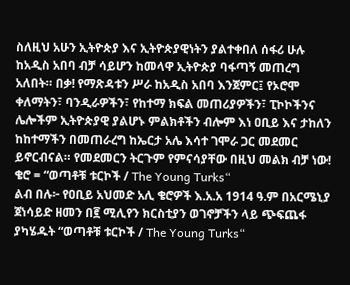ስለዚህ አሁን ኢትዮጵያ እና ኢትዮጵያዊነትን ያልተቀበለ ሰፋሪ ሁሉ ከአዲስ አበባ ብቻ ሳይሆን ከመላዋ ኢትዮጵያ ባፋጣኝ መጠረግ አለበት። በቃ! የማጽዳቱን ሥራ ከአዲስ አበባ እንጀምር፤ የኦሮሞ ቀለማትን፣ ባንዲራዎችን፣ የከተማ ክፍል መጠሪያዎችን፣ ፒኮኮችንና ሌሎችም ኢትዮጵያዊ ያልሆኑ ምልክቶችን ብሎም እነ ዐቢይ እና ታከለን ከከተማችን በመጠራረግ ከኤርታ አሌ እሳተ ገሞራ ጋር መደመር ይኖርብናል። የመደመርን ትርጉም የምናሳያቸው በዚህ መልክ ብቻ ነው!
ቄሮ = “ወጣቶቹ ቱርኮች / The Young Turks“
ልብ በሉ፦ የዐቢይ አህመድ አሊ ቄሮዎች እ.አ.አ 1914 ዓ.ም በአርሜኒያ ጀነሳይድ ዘመን በ፪ ሚሊየን ክርስቲያን ወገኖቻችን ላይ ጭፍጨፋ ያካሄዱት “ወጣቶቹ ቱርኮች / The Young Turks“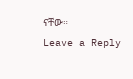ናቸው።
Leave a Reply